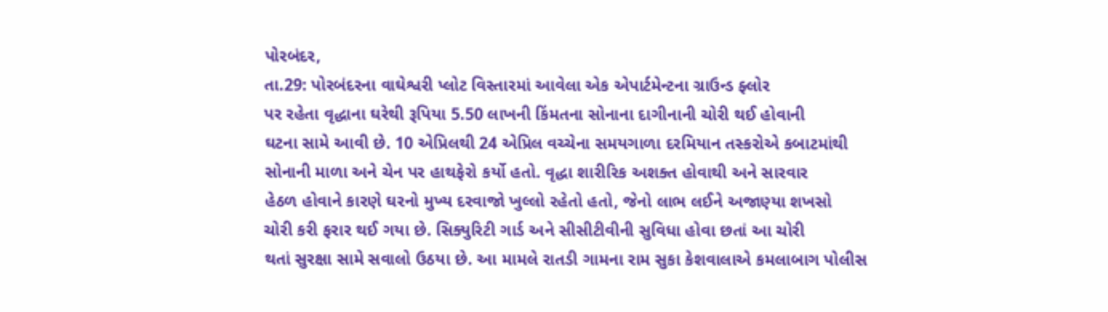પોરબંદર,
તા.29: પોરબંદરના વાઘેશ્વરી પ્લોટ વિસ્તારમાં આવેલા એક એપાર્ટમેન્ટના ગ્રાઉન્ડ ફ્લોર
પર રહેતા વૃદ્ધાના ઘરેથી રૂપિયા 5.50 લાખની કિંમતના સોનાના દાગીનાની ચોરી થઈ હોવાની
ઘટના સામે આવી છે. 10 એપ્રિલથી 24 એપ્રિલ વચ્ચેના સમયગાળા દરમિયાન તસ્કરોએ કબાટમાંથી
સોનાની માળા અને ચેન પર હાથફેરો કર્યો હતો. વૃદ્ધા શારીરિક અશક્ત હોવાથી અને સારવાર
હેઠળ હોવાને કારણે ઘરનો મુખ્ય દરવાજો ખુલ્લો રહેતો હતો, જેનો લાભ લઈને અજાણ્યા શખસો
ચોરી કરી ફરાર થઈ ગયા છે. સિક્યુરિટી ગાર્ડ અને સીસીટીવીની સુવિધા હોવા છતાં આ ચોરી
થતાં સુરક્ષા સામે સવાલો ઉઠયા છે. આ મામલે રાતડી ગામના રામ સુકા કેશવાલાએ કમલાબાગ પોલીસ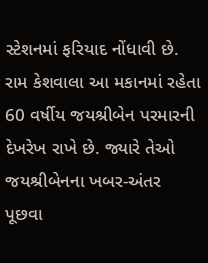સ્ટેશનમાં ફરિયાદ નોંધાવી છે. રામ કેશવાલા આ મકાનમાં રહેતા 60 વર્ષીય જયશ્રીબેન પરમારની
દેખરેખ રાખે છે. જ્યારે તેઓ જયશ્રીબેનના ખબર-અંતર પૂછવા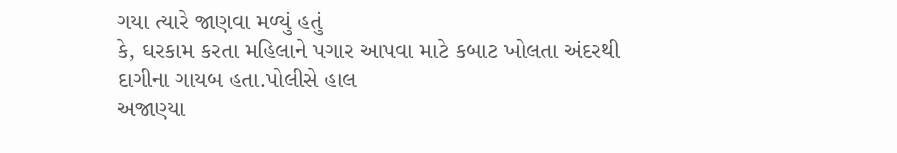ગયા ત્યારે જાણવા મળ્યું હતું
કે, ઘરકામ કરતા મહિલાને પગાર આપવા માટે કબાટ ખોલતા અંદરથી દાગીના ગાયબ હતા.પોલીસે હાલ
અજાણ્યા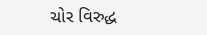ચોર વિરુદ્ધ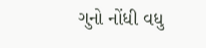ગુનો નોંધી વધુ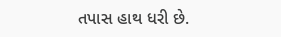તપાસ હાથ ધરી છે.